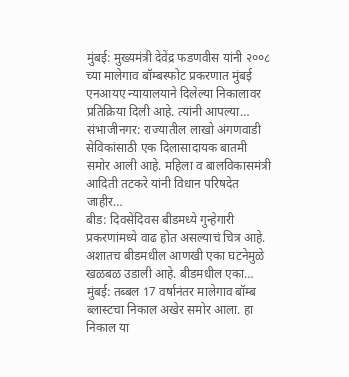मुंबई: मुख्यमंत्री देवेंद्र फडणवीस यांनी २००८ च्या मालेगाव बॉम्बस्फोट प्रकरणात मुंबई एनआयए न्यायालयाने दिलेल्या निकालावर प्रतिक्रिया दिली आहे. त्यांनी आपल्या…
संभाजीनगर: राज्यातील लाखो अंगणवाडी सेविकांसाठी एक दिलासादायक बातमी समोर आली आहे. महिला व बालविकासमंत्री आदिती तटकरे यांनी विधान परिषदेत जाहीर…
बीड: दिवसेंदिवस बीडमध्ये गुन्हेगारी प्रकरणांमध्ये वाढ होत असल्याचं चित्र आहे. अशातच बीडमधील आणखी एका घटनेमुळे खळबळ उडाली आहे. बीडमधील एका…
मुंबई: तब्बल 17 वर्षानंतर मालेगाव बॉम्ब ब्लास्टचा निकाल अखेर समोर आला. हा निकाल या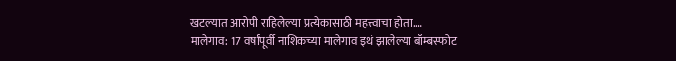खटल्यात आरोपी राहिलेल्या प्रत्येकासाठी महत्त्वाचा होता.…
मालेगाव: 17 वर्षांपूर्वी नाशिकच्या मालेगाव इथं झालेल्या बॉम्बस्फोट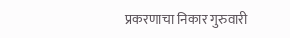प्रकरणाचा निकार गुरुवारी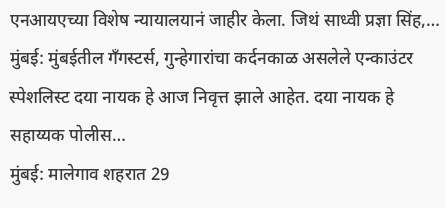एनआयएच्या विशेष न्यायालयानं जाहीर केला. जिथं साध्वी प्रज्ञा सिंह,…
मुंबई: मुंबईतील गँगस्टर्स, गुन्हेगारांचा कर्दनकाळ असलेले एन्काउंटर स्पेशलिस्ट दया नायक हे आज निवृत्त झाले आहेत. दया नायक हे सहाय्यक पोलीस…
मुंबई: मालेगाव शहरात 29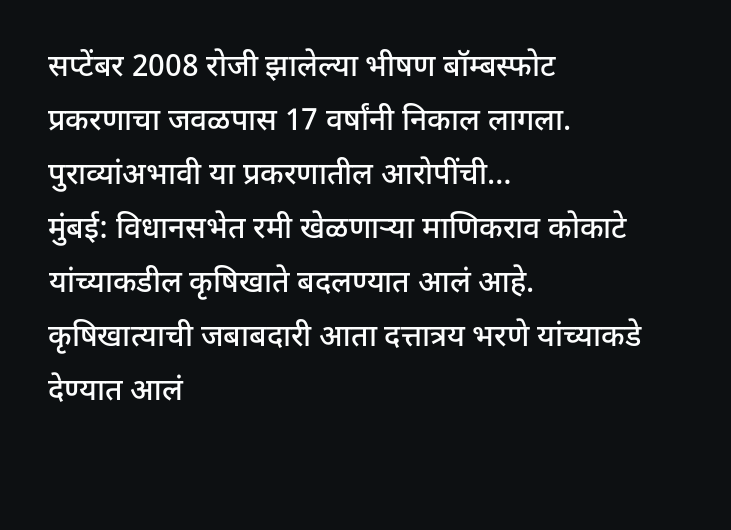सप्टेंबर 2008 रोजी झालेल्या भीषण बॉम्बस्फोट प्रकरणाचा जवळपास 17 वर्षांनी निकाल लागला. पुराव्यांअभावी या प्रकरणातील आरोपींची…
मुंबई: विधानसभेत रमी खेळणाऱ्या माणिकराव कोकाटे यांच्याकडील कृषिखाते बदलण्यात आलं आहे. कृषिखात्याची जबाबदारी आता दत्तात्रय भरणे यांच्याकडे देण्यात आलं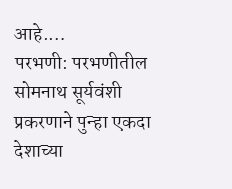आहे.…
परभणी: परभणीतील सोमनाथ सूर्यवंशी प्रकरणाने पुन्हा एकदा देशाच्या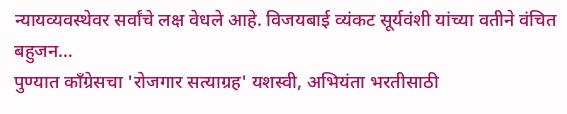न्यायव्यवस्थेवर सर्वांचे लक्ष वेधले आहे. विजयबाई व्यंकट सूर्यवंशी यांच्या वतीने वंचित बहुजन…
पुण्यात काँग्रेसचा 'रोजगार सत्याग्रह' यशस्वी, अभियंता भरतीसाठी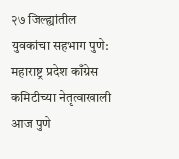२७ जिल्ह्यांतील युवकांचा सहभाग पुणे: महाराष्ट्र प्रदेश काँग्रेस कमिटीच्या नेतृत्वाखाली आज पुणे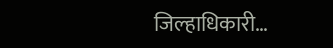जिल्हाधिकारी…